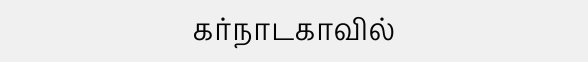கர்நாடகாவில்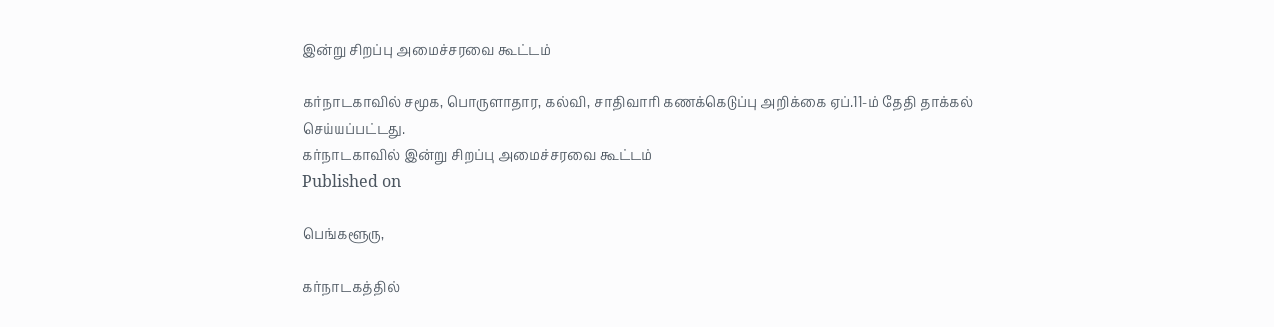இன்று சிறப்பு அமைச்சரவை கூட்டம்

கர்நாடகாவில் சமூக, பொருளாதார, கல்வி, சாதிவாரி கணக்கெடுப்பு அறிக்கை ஏப்.11-ம் தேதி தாக்கல் செய்யப்பட்டது.
கர்நாடகாவில் இன்று சிறப்பு அமைச்சரவை கூட்டம்
Published on

பெங்களூரு,

கர்நாடகத்தில்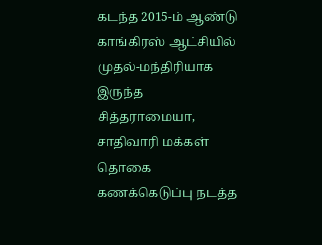கடந்த 2015-ம் ஆண்டு காங்கிரஸ் ஆட்சியில் முதல்-மந்திரியாக இருந்த சித்தராமையா, சாதிவாரி மக்கள் தொகை கணக்கெடுப்பு நடத்த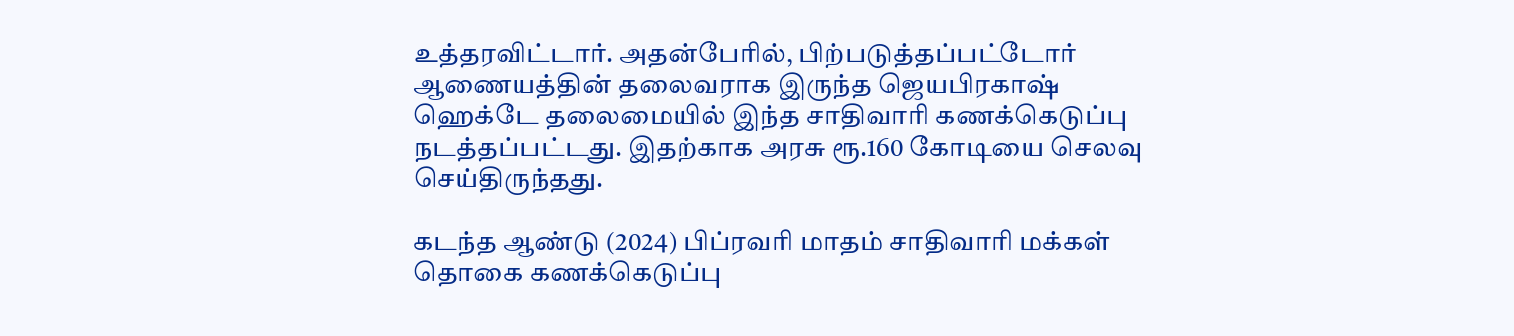உத்தரவிட்டார். அதன்பேரில், பிற்படுத்தப்பட்டோர் ஆணையத்தின் தலைவராக இருந்த ஜெயபிரகாஷ் ஹெக்டே தலைமையில் இந்த சாதிவாரி கணக்கெடுப்பு நடத்தப்பட்டது. இதற்காக அரசு ரூ.160 கோடியை செலவு செய்திருந்தது.

கடந்த ஆண்டு (2024) பிப்ரவரி மாதம் சாதிவாரி மக்கள் தொகை கணக்கெடுப்பு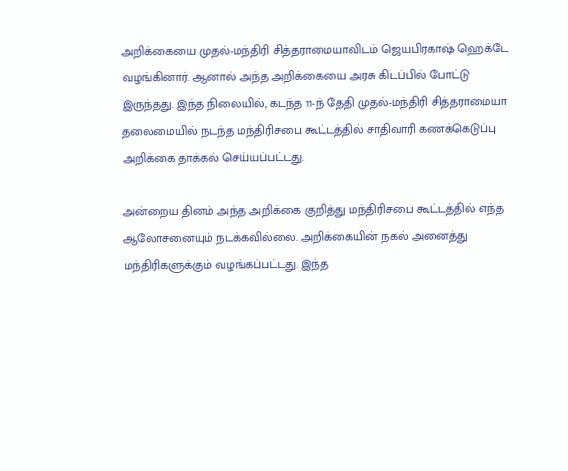அறிக்கையை முதல்-மந்திரி சித்தராமையாவிடம் ஜெயபிரகாஷ் ஹெக்டே வழங்கினார். ஆனால் அந்த அறிக்கையை அரசு கிடப்பில் போட்டு இருந்தது. இந்த நிலையில், கடந்த 11-ந் தேதி முதல்-மந்திரி சித்தராமையா தலைமையில் நடந்த மந்திரிசபை கூட்டத்தில் சாதிவாரி கணக்கெடுப்பு அறிக்கை தாக்கல் செய்யப்பட்டது.

அன்றைய தினம் அந்த அறிக்கை குறித்து மந்திரிசபை கூட்டத்தில் எந்த ஆலோசனையும் நடக்கவில்லை. அறிக்கையின் நகல் அனைத்து மந்திரிகளுக்கும் வழங்கப்பட்டது. இந்த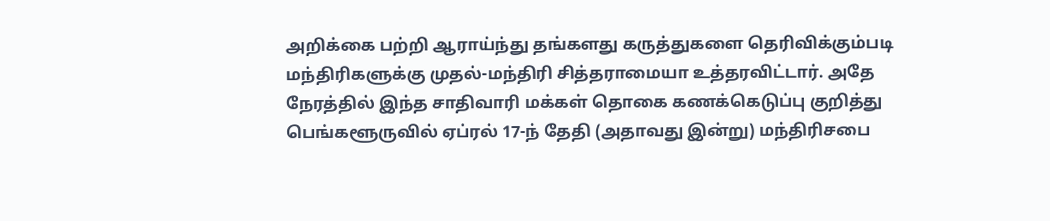அறிக்கை பற்றி ஆராய்ந்து தங்களது கருத்துகளை தெரிவிக்கும்படி மந்திரிகளுக்கு முதல்-மந்திரி சித்தராமையா உத்தரவிட்டார். அதே நேரத்தில் இந்த சாதிவாரி மக்கள் தொகை கணக்கெடுப்பு குறித்து பெங்களூருவில் ஏப்ரல் 17-ந் தேதி (அதாவது இன்று) மந்திரிசபை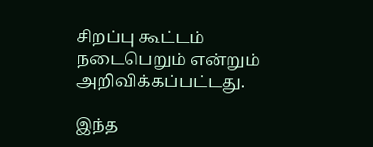சிறப்பு கூட்டம் நடைபெறும் என்றும் அறிவிக்கப்பட்டது.

இந்த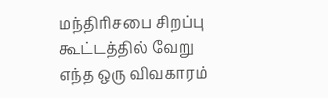மந்திரிசபை சிறப்பு கூட்டத்தில் வேறு எந்த ஒரு விவகாரம்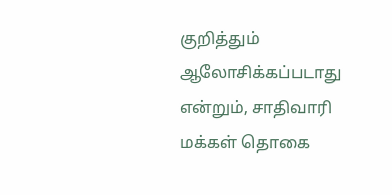குறித்தும் ஆலோசிக்கப்படாது என்றும், சாதிவாரி மக்கள் தொகை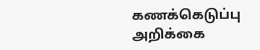கணக்கெடுப்பு அறிக்கை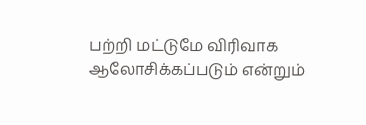பற்றி மட்டுமே விரிவாக ஆலோசிக்கப்படும் என்றும்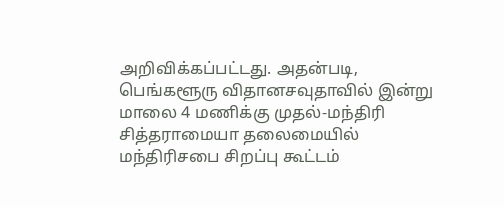அறிவிக்கப்பட்டது. அதன்படி, பெங்களூரு விதானசவுதாவில் இன்று மாலை 4 மணிக்கு முதல்-மந்திரி சித்தராமையா தலைமையில் மந்திரிசபை சிறப்பு கூட்டம்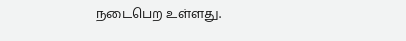நடைபெற உள்ளது.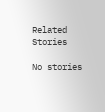Related Stories

No stories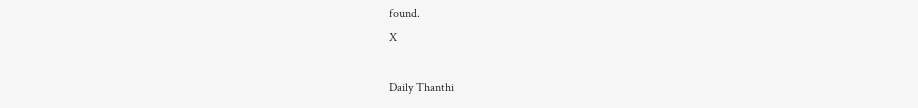found.
X

Daily Thanthi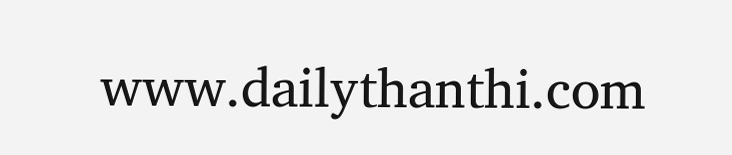www.dailythanthi.com